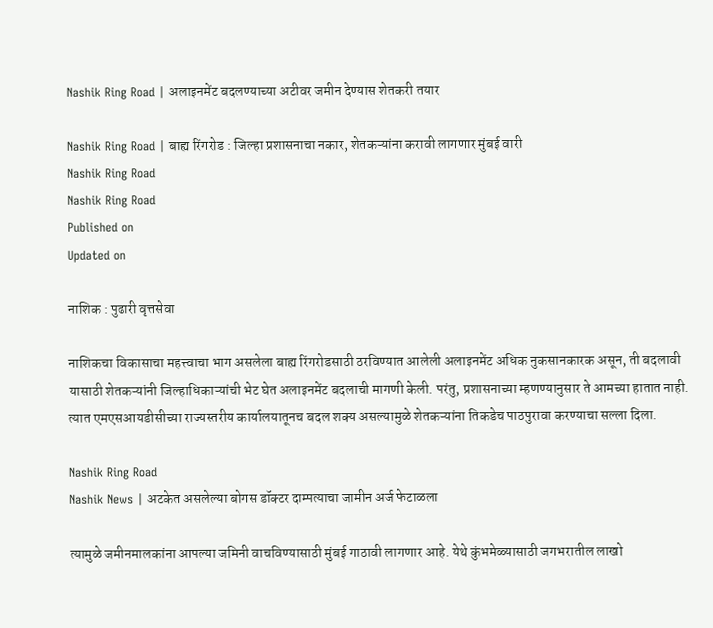Nashik Ring Road | अलाइनमेंट बदलण्याच्या अटीवर जमीन देण्यास शेतकरी तयार

Nashik Ring Road | बाह्य रिंगरोड : जिल्हा प्रशासनाचा नकार, शेतकऱ्यांना करावी लागणार मुंबई वारी
Nashik Ring Road
Nashik Ring Road
Published on
Updated on

नाशिक : पुढारी वृत्तसेवा

नाशिकचा विकासाचा महत्त्वाचा भाग असलेला बाह्य रिंगरोडसाठी ठरविण्यात आलेली अलाइनमेंट अधिक नुकसानकारक असून, ती बदलावी यासाठी शेतकऱ्यांनी जिल्हाधिकाऱ्यांची भेट घेत अलाइनमेंट बदलाची मागणी केली. परंतु, प्रशासनाच्या म्हणण्यानुसार ते आमच्या हातात नाही. त्यात एमएसआयडीसीच्या राज्यस्तरीय कार्यालयातूनच बदल शक्य असल्यामुळे शेतकऱ्यांना तिकडेच पाठपुरावा करण्याचा सल्ला दिला.

Nashik Ring Road
Nashik News | अटकेत असलेल्या बोगस डॉक्टर दाम्पत्याचा जामीन अर्ज फेटाळला

त्यामुळे जमीनमालकांना आपल्या जमिनी वाचविण्यासाठी मुंबई गाठावी लागणार आहे. येथे कुंभमेळ्यासाठी जगभरातील लाखो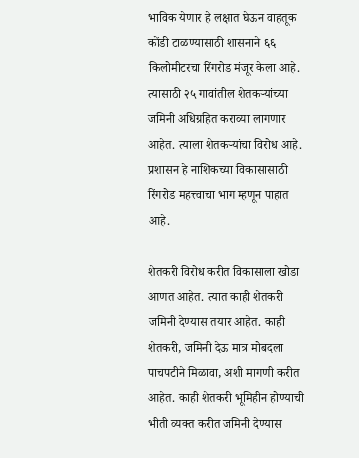भाविक येणार हे लक्षात घेऊन वाहतूक कोंडी टाळण्यासाठी शासनाने ६६ किलोमीटरचा रिंगरोड मंजूर केला आहे. त्यासाठी २५ गावांतील शेतकऱ्यांच्या जमिनी अधिग्रहित कराव्या लागणार आहेत. त्याला शेतकऱ्यांचा विरोध आहे. प्रशासन हे नाशिकच्या विकासासाठी रिंगरोड महत्त्वाचा भाग म्हणून पाहात आहे.

शेतकरी विरोध करीत विकासाला खोडा आणत आहेत. त्यात काही शेतकरी जमिनी देण्यास तयार आहेत. काही शेतकरी, जमिनी देऊ मात्र मोबदला पाचपटीने मिळावा, अशी मागणी करीत आहेत. काही शेतकरी भूमिहीन होण्याची भीती व्यक्त करीत जमिनी देण्यास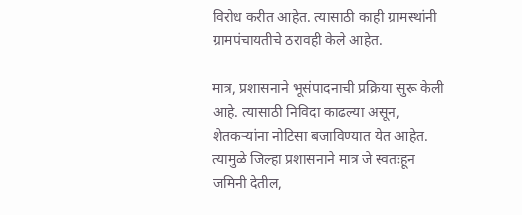विरोध करीत आहेत. त्यासाठी काही ग्रामस्थांनी ग्रामपंचायतीचे ठरावही केले आहेत.

मात्र, प्रशासनाने भूसंपादनाची प्रक्रिया सुरू केली आहे. त्यासाठी निविदा काढल्या असून, शेतकऱ्यांना नोटिसा बजाविण्यात येत आहेत. त्यामुळे जिल्हा प्रशासनाने मात्र जे स्वतःहून जमिनी देतील,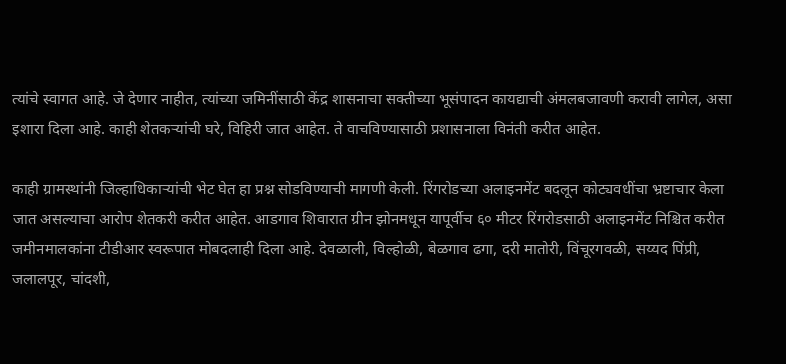त्यांचे स्वागत आहे. जे देणार नाहीत, त्यांच्या जमिनींसाठी केंद्र शासनाचा सक्तीच्या भूसंपादन कायद्याची अंमलबजावणी करावी लागेल, असा इशारा दिला आहे. काही शेतकऱ्यांची घरे, विहिरी जात आहेत. ते वाचविण्यासाठी प्रशासनाला विनंती करीत आहेत.

काही ग्रामस्थांनी जिल्हाधिकाऱ्यांची भेट घेत हा प्रश्न सोडविण्याची मागणी केली. रिंगरोडच्या अलाइनमेंट बदलून कोट्यवधींचा भ्रष्टाचार केला जात असल्याचा आरोप शेतकरी करीत आहेत. आडगाव शिवारात ग्रीन झोनमधून यापूर्वीच ६० मीटर रिंगरोडसाठी अलाइनमेंट निश्चित करीत जमीनमालकांना टीडीआर स्वरूपात मोबदलाही दिला आहे. देवळाली, विल्होळी, बेळगाव ढगा, दरी मातोरी, विंचूरगवळी, सय्यद पिंप्री, जलालपूर, चांदशी,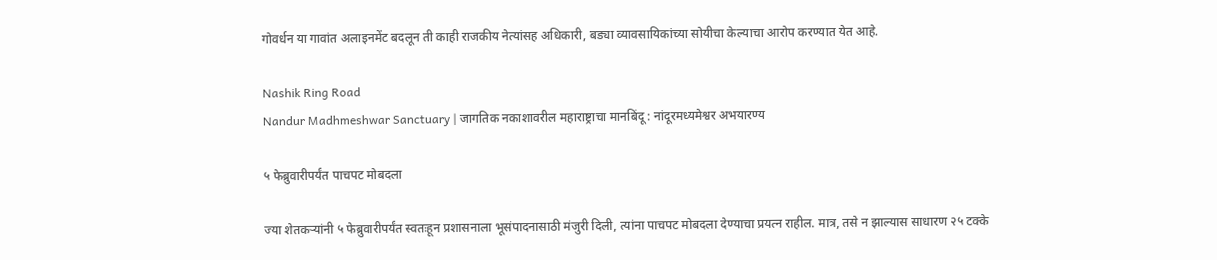गोवर्धन या गावांत अलाइनमेंट बदलून ती काही राजकीय नेत्यांसह अधिकारी, बड्या व्यावसायिकांच्या सोयीचा केल्याचा आरोप करण्यात येत आहे.

Nashik Ring Road
Nandur Madhmeshwar Sanctuary | जागतिक नकाशावरील महाराष्ट्राचा मानबिंदू : नांदूरमध्यमेश्वर अभयारण्य

५ फेब्रुवारीपर्यंत पाचपट मोबदला

ज्या शेतकऱ्यांनी ५ फेब्रुवारीपर्यंत स्वतःहून प्रशासनाला भूसंपादनासाठी मंजुरी दिली, त्यांना पाचपट मोबदला देण्याचा प्रयत्न राहील. मात्र, तसे न झाल्यास साधारण २५ टक्के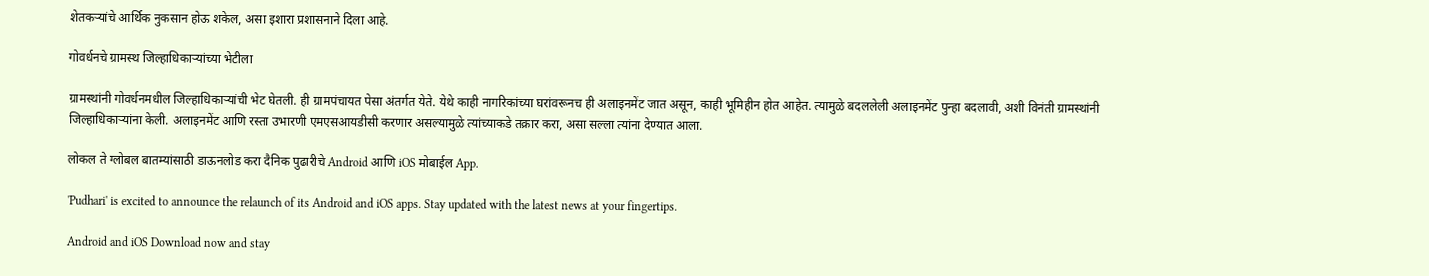शेतकऱ्यांचे आर्थिक नुकसान होऊ शकेल, असा इशारा प्रशासनाने दिला आहे.

गोवर्धनचे ग्रामस्थ जिल्हाधिकाऱ्यांच्या भेटीला

ग्रामस्थांनी गोवर्धनमधील जिल्हाधिकाऱ्यांची भेट घेतली. ही ग्रामपंचायत पेसा अंतर्गत येते. येथे काही नागरिकांच्या घरांवरूनच ही अलाइनमेंट जात असून, काही भूमिहीन होत आहेत. त्यामुळे बदललेली अलाइनमेंट पुन्हा बदलावी, अशी विनंती ग्रामस्थांनी जिल्हाधिकाऱ्यांना केली. अलाइनमेंट आणि रस्ता उभारणी एमएसआयडीसी करणार असल्यामुळे त्यांच्याकडे तक्रार करा, असा सल्ला त्यांना देण्यात आला.

लोकल ते ग्लोबल बातम्यांसाठी डाऊनलोड करा दैनिक पुढारीचे Android आणि iOS मोबाईल App.

'Pudhari' is excited to announce the relaunch of its Android and iOS apps. Stay updated with the latest news at your fingertips.

Android and iOS Download now and stay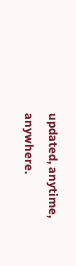updated, anytime, anywhere.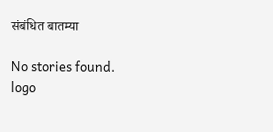संबंधित बातम्या

No stories found.
logo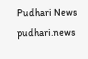Pudhari News
pudhari.news